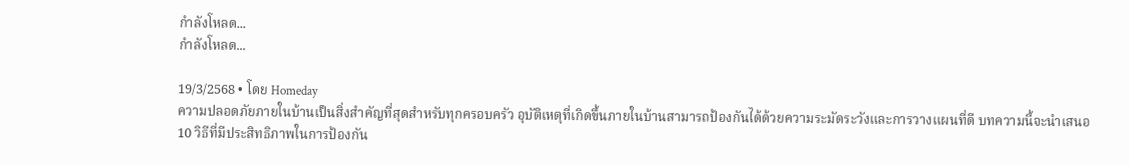กำลังโหลด...
กำลังโหลด...

19/3/2568 • โดย Homeday
ความปลอดภัยภายในบ้านเป็นสิ่งสำคัญที่สุดสำหรับทุกครอบครัว อุบัติเหตุที่เกิดขึ้นภายในบ้านสามารถป้องกันได้ด้วยความระมัดระวังและการวางแผนที่ดี บทความนี้จะนำเสนอ 10 วิธีที่มีประสิทธิภาพในการป้องกัน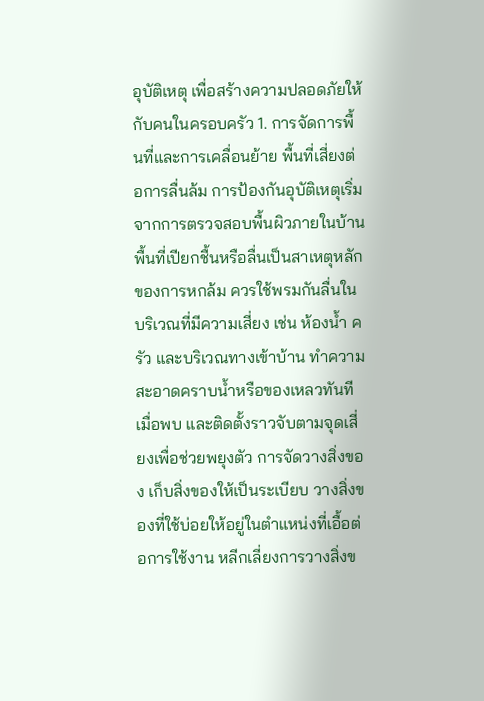อุบัติเหตุ เพื่อสร้างความปลอดภัยให้กับคนในครอบครัว 1. การจัดการพื้นที่และการเคลื่อนย้าย พื้นที่เสี่ยงต่อการลื่นล้ม การป้องกันอุบัติเหตุเริ่มจากการตรวจสอบพื้นผิวภายในบ้าน พื้นที่เปียกชื้นหรือลื่นเป็นสาเหตุหลักของการหกล้ม ควรใช้พรมกันลื่นในบริเวณที่มีความเสี่ยง เช่น ห้องน้ำ ครัว และบริเวณทางเข้าบ้าน ทำความสะอาดคราบน้ำหรือของเหลวทันทีเมื่อพบ และติดตั้งราวจับตามจุดเสี่ยงเพื่อช่วยพยุงตัว การจัดวางสิ่งของ เก็บสิ่งของให้เป็นระเบียบ วางสิ่งของที่ใช้บ่อยให้อยู่ในตำแหน่งที่เอื้อต่อการใช้งาน หลีกเลี่ยงการวางสิ่งข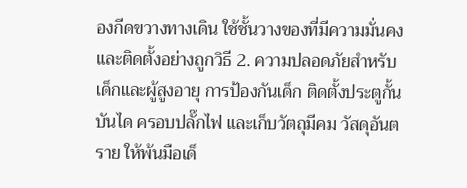องกีดขวางทางเดิน ใช้ชั้นวางของที่มีความมั่นคง และติดตั้งอย่างถูกวิธี 2. ความปลอดภัยสำหรับเด็กและผู้สูงอายุ การป้องกันเด็ก ติดตั้งประตูกั้นบันได ครอบปลั๊กไฟ และเก็บวัตถุมีคม วัสดุอันตราย ให้พ้นมือเด็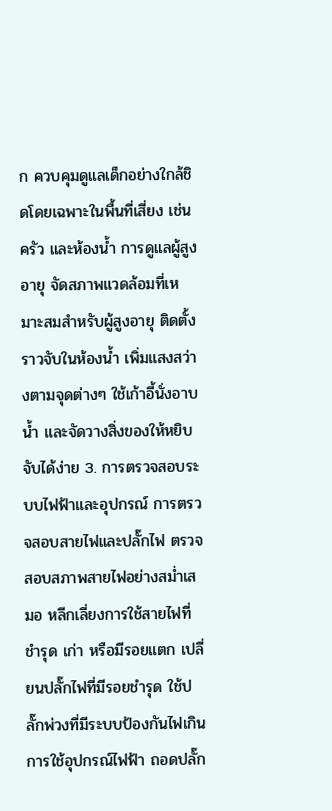ก ควบคุมดูแลเด็กอย่างใกล้ชิดโดยเฉพาะในพื้นที่เสี่ยง เช่น ครัว และห้องน้ำ การดูแลผู้สูงอายุ จัดสภาพแวดล้อมที่เหมาะสมสำหรับผู้สูงอายุ ติดตั้งราวจับในห้องน้ำ เพิ่มแสงสว่างตามจุดต่างๆ ใช้เก้าอี้นั่งอาบน้ำ และจัดวางสิ่งของให้หยิบจับได้ง่าย 3. การตรวจสอบระบบไฟฟ้าและอุปกรณ์ การตรวจสอบสายไฟและปลั๊กไฟ ตรวจสอบสภาพสายไฟอย่างสม่ำเสมอ หลีกเลี่ยงการใช้สายไฟที่ชำรุด เก่า หรือมีรอยแตก เปลี่ยนปลั๊กไฟที่มีรอยชำรุด ใช้ปลั๊กพ่วงที่มีระบบป้องกันไฟเกิน การใช้อุปกรณ์ไฟฟ้า ถอดปลั๊ก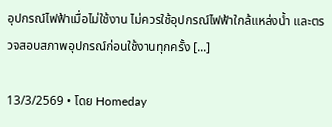อุปกรณ์ไฟฟ้าเมื่อไม่ใช้งาน ไม่ควรใช้อุปกรณ์ไฟฟ้าใกล้แหล่งน้ำ และตรวจสอบสภาพอุปกรณ์ก่อนใช้งานทุกครั้ง [...]

13/3/2569 • โดย Homeday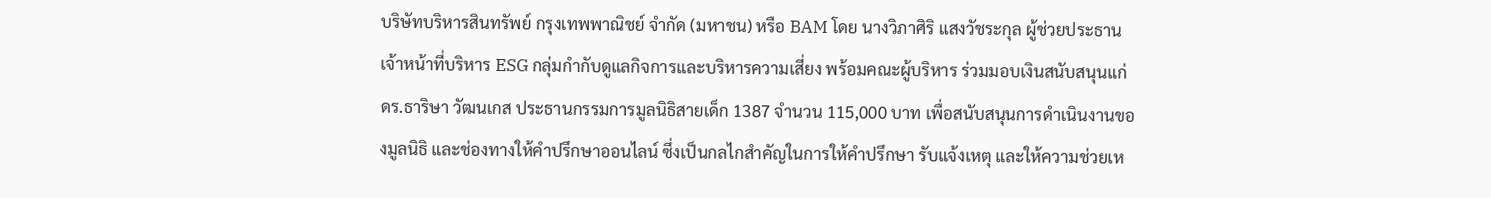บริษัทบริหารสินทรัพย์ กรุงเทพพาณิชย์ จำกัด (มหาชน) หรือ BAM โดย นางวิภาศิริ แสงวัชระกุล ผู้ช่วยประธานเจ้าหน้าที่บริหาร ESG กลุ่มกำกับดูแลกิจการและบริหารความเสี่ยง พร้อมคณะผู้บริหาร ร่วมมอบเงินสนับสนุนแก่ ดร.ธาริษา วัฒนเกส ประธานกรรมการมูลนิธิสายเด็ก 1387 จำนวน 115,000 บาท เพื่อสนับสนุนการดำเนินงานของมูลนิธิ และช่องทางให้คำปรึกษาออนไลน์ ซึ่งเป็นกลไกสำคัญในการให้คำปรึกษา รับแจ้งเหตุ และให้ความช่วยเห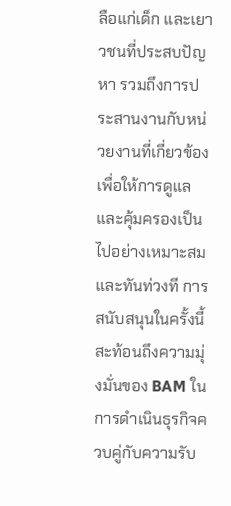ลือแก่เด็ก และเยาวชนที่ประสบปัญหา รวมถึงการประสานงานกับหน่วยงานที่เกี่ยวข้องเพื่อให้การดูแลและคุ้มครองเป็นไปอย่างเหมาะสมและทันท่วงที การสนับสนุนในครั้งนี้สะท้อนถึงความมุ่งมั่นของ BAM ในการดำเนินธุรกิจควบคู่กับความรับ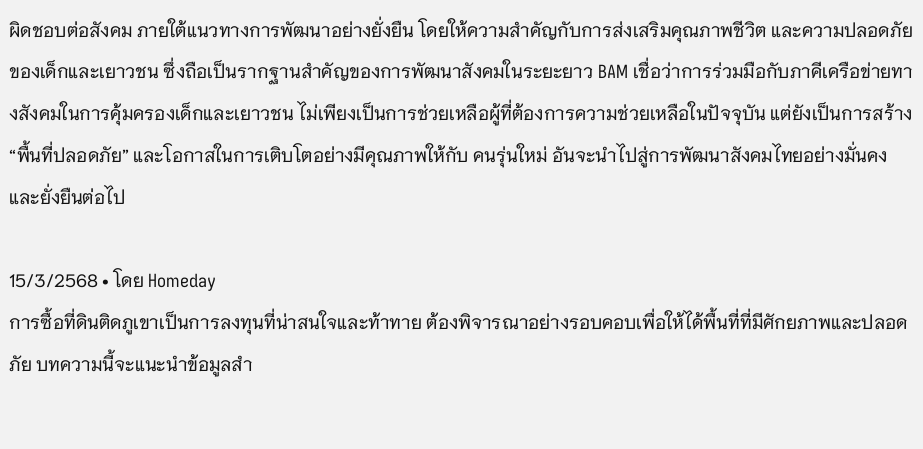ผิดชอบต่อสังคม ภายใต้แนวทางการพัฒนาอย่างยั่งยืน โดยให้ความสำคัญกับการส่งเสริมคุณภาพชีวิต และความปลอดภัยของเด็กและเยาวชน ซึ่งถือเป็นรากฐานสำคัญของการพัฒนาสังคมในระยะยาว BAM เชื่อว่าการร่วมมือกับภาคีเครือข่ายทางสังคมในการคุ้มครองเด็กและเยาวชน ไม่เพียงเป็นการช่วยเหลือผู้ที่ต้องการความช่วยเหลือในปัจจุบัน แต่ยังเป็นการสร้าง “พื้นที่ปลอดภัย” และโอกาสในการเติบโตอย่างมีคุณภาพให้กับ คนรุ่นใหม่ อันจะนำไปสู่การพัฒนาสังคมไทยอย่างมั่นคงและยั่งยืนต่อไป

15/3/2568 • โดย Homeday
การซื้อที่ดินติดภูเขาเป็นการลงทุนที่น่าสนใจและท้าทาย ต้องพิจารณาอย่างรอบคอบเพื่อให้ได้พื้นที่ที่มีศักยภาพและปลอดภัย บทความนี้จะแนะนำข้อมูลสำ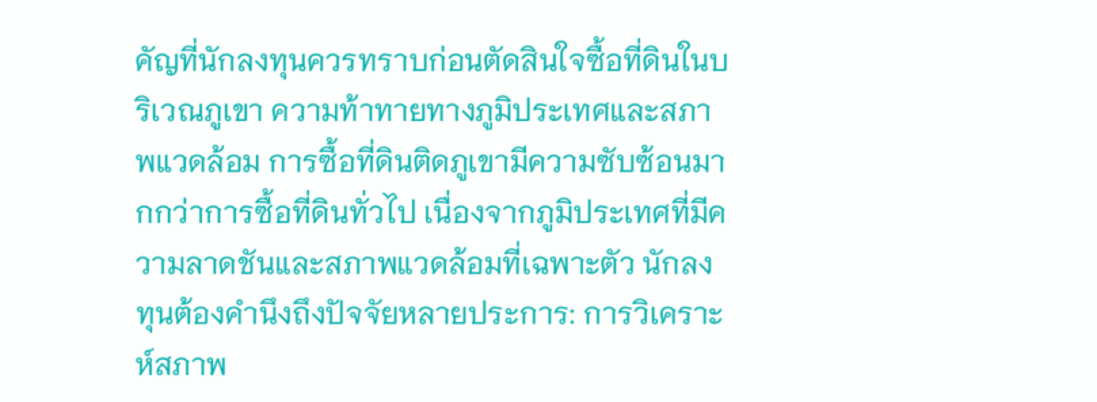คัญที่นักลงทุนควรทราบก่อนตัดสินใจซื้อที่ดินในบริเวณภูเขา ความท้าทายทางภูมิประเทศและสภาพแวดล้อม การซื้อที่ดินติดภูเขามีความซับซ้อนมากกว่าการซื้อที่ดินทั่วไป เนื่องจากภูมิประเทศที่มีความลาดชันและสภาพแวดล้อมที่เฉพาะตัว นักลงทุนต้องคำนึงถึงปัจจัยหลายประการ: การวิเคราะห์สภาพ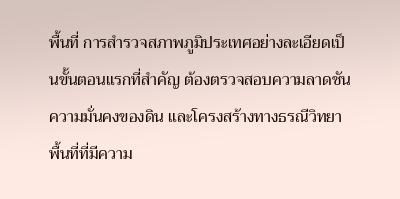พื้นที่ การสำรวจสภาพภูมิประเทศอย่างละเอียดเป็นขั้นตอนแรกที่สำคัญ ต้องตรวจสอบความลาดชัน ความมั่นคงของดิน และโครงสร้างทางธรณีวิทยา พื้นที่ที่มีความ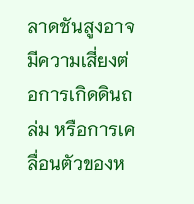ลาดชันสูงอาจมีความเสี่ยงต่อการเกิดดินถล่ม หรือการเคลื่อนตัวของห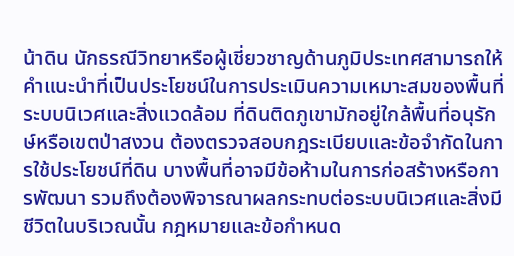น้าดิน นักธรณีวิทยาหรือผู้เชี่ยวชาญด้านภูมิประเทศสามารถให้คำแนะนำที่เป็นประโยชน์ในการประเมินความเหมาะสมของพื้นที่ ระบบนิเวศและสิ่งแวดล้อม ที่ดินติดภูเขามักอยู่ใกล้พื้นที่อนุรักษ์หรือเขตป่าสงวน ต้องตรวจสอบกฎระเบียบและข้อจำกัดในการใช้ประโยชน์ที่ดิน บางพื้นที่อาจมีข้อห้ามในการก่อสร้างหรือการพัฒนา รวมถึงต้องพิจารณาผลกระทบต่อระบบนิเวศและสิ่งมีชีวิตในบริเวณนั้น กฎหมายและข้อกำหนด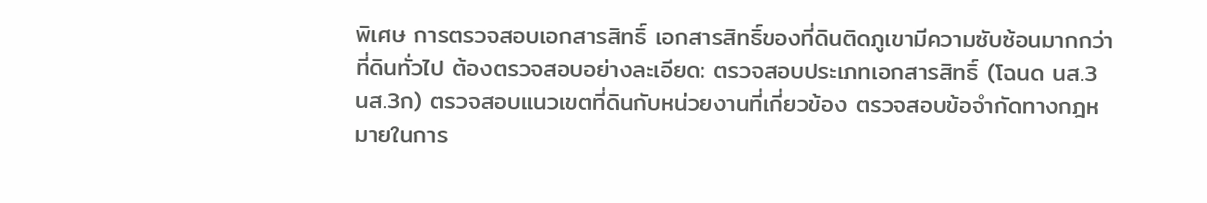พิเศษ การตรวจสอบเอกสารสิทธิ์ เอกสารสิทธิ์ของที่ดินติดภูเขามีความซับซ้อนมากกว่าที่ดินทั่วไป ต้องตรวจสอบอย่างละเอียด: ตรวจสอบประเภทเอกสารสิทธิ์ (โฉนด นส.3 นส.3ก) ตรวจสอบแนวเขตที่ดินกับหน่วยงานที่เกี่ยวข้อง ตรวจสอบข้อจำกัดทางกฎหมายในการ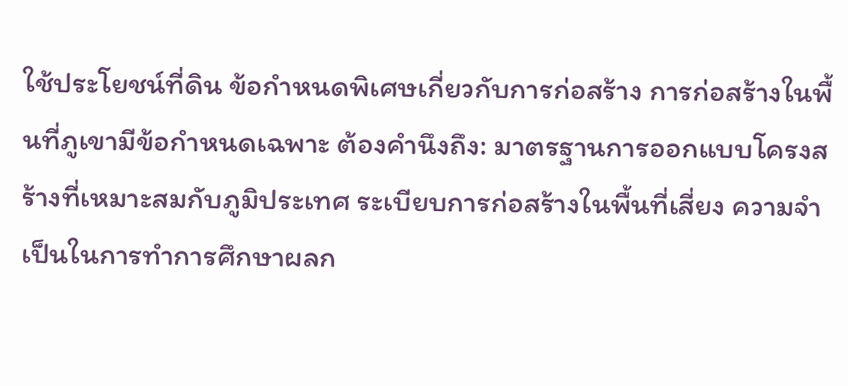ใช้ประโยชน์ที่ดิน ข้อกำหนดพิเศษเกี่ยวกับการก่อสร้าง การก่อสร้างในพื้นที่ภูเขามีข้อกำหนดเฉพาะ ต้องคำนึงถึง: มาตรฐานการออกแบบโครงสร้างที่เหมาะสมกับภูมิประเทศ ระเบียบการก่อสร้างในพื้นที่เสี่ยง ความจำเป็นในการทำการศึกษาผลก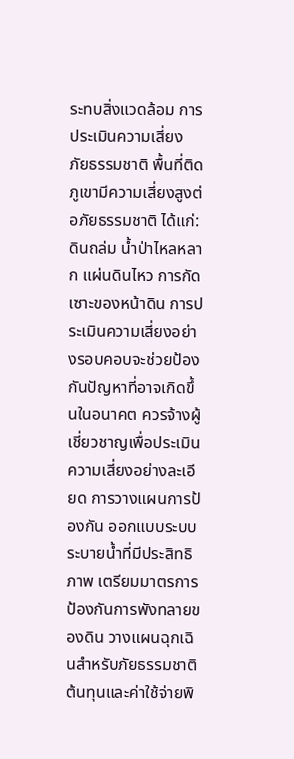ระทบสิ่งแวดล้อม การประเมินความเสี่ยง ภัยธรรมชาติ พื้นที่ติดภูเขามีความเสี่ยงสูงต่อภัยธรรมชาติ ได้แก่: ดินถล่ม น้ำป่าไหลหลาก แผ่นดินไหว การกัดเซาะของหน้าดิน การประเมินความเสี่ยงอย่างรอบคอบจะช่วยป้องกันปัญหาที่อาจเกิดขึ้นในอนาคต ควรจ้างผู้เชี่ยวชาญเพื่อประเมินความเสี่ยงอย่างละเอียด การวางแผนการป้องกัน ออกแบบระบบระบายน้ำที่มีประสิทธิภาพ เตรียมมาตรการป้องกันการพังทลายของดิน วางแผนฉุกเฉินสำหรับภัยธรรมชาติ ต้นทุนและค่าใช้จ่ายพิ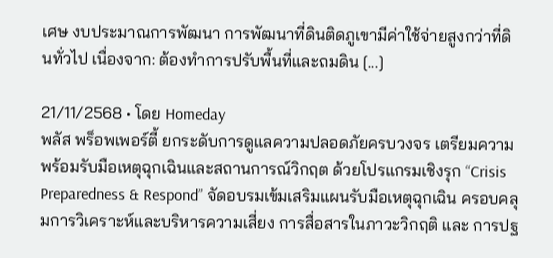เศษ งบประมาณการพัฒนา การพัฒนาที่ดินติดภูเขามีค่าใช้จ่ายสูงกว่าที่ดินทั่วไป เนื่องจาก: ต้องทำการปรับพื้นที่และถมดิน [...]

21/11/2568 • โดย Homeday
พลัส พร็อพเพอร์ตี้ ยกระดับการดูแลความปลอดภัยครบวงจร เตรียมความพร้อมรับมือเหตุฉุกเฉินและสถานการณ์วิกฤต ด้วยโปรแกรมเชิงรุก “Crisis Preparedness & Respond” จัดอบรมเข้มเสริมแผนรับมือเหตุฉุกเฉิน ครอบคลุมการวิเคราะห์และบริหารความเสี่ยง การสื่อสารในภาวะวิกฤติ และ การปฐ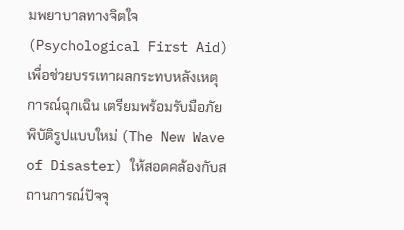มพยาบาลทางจิตใจ (Psychological First Aid) เพื่อช่วยบรรเทาผลกระทบหลังเหตุการณ์ฉุกเฉิน เตรียมพร้อมรับมือภัยพิบัติรูปแบบใหม่ (The New Wave of Disaster) ให้สอดคล้องกับสถานการณ์ปัจจุ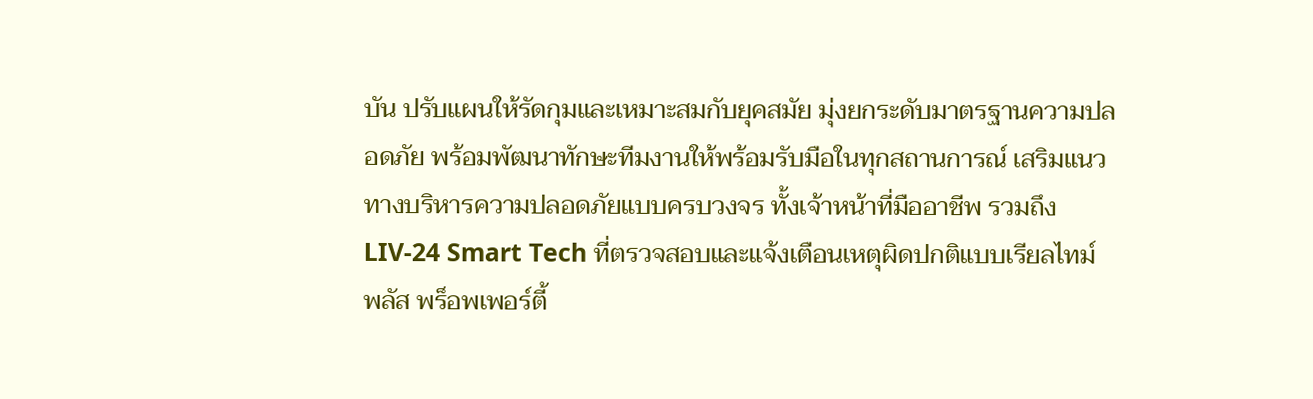บัน ปรับแผนให้รัดกุมและเหมาะสมกับยุคสมัย มุ่งยกระดับมาตรฐานความปลอดภัย พร้อมพัฒนาทักษะทีมงานให้พร้อมรับมือในทุกสถานการณ์ เสริมแนวทางบริหารความปลอดภัยแบบครบวงจร ทั้งเจ้าหน้าที่มืออาชีพ รวมถึง LIV-24 Smart Tech ที่ตรวจสอบและแจ้งเตือนเหตุผิดปกติแบบเรียลไทม์ พลัส พร็อพเพอร์ตี้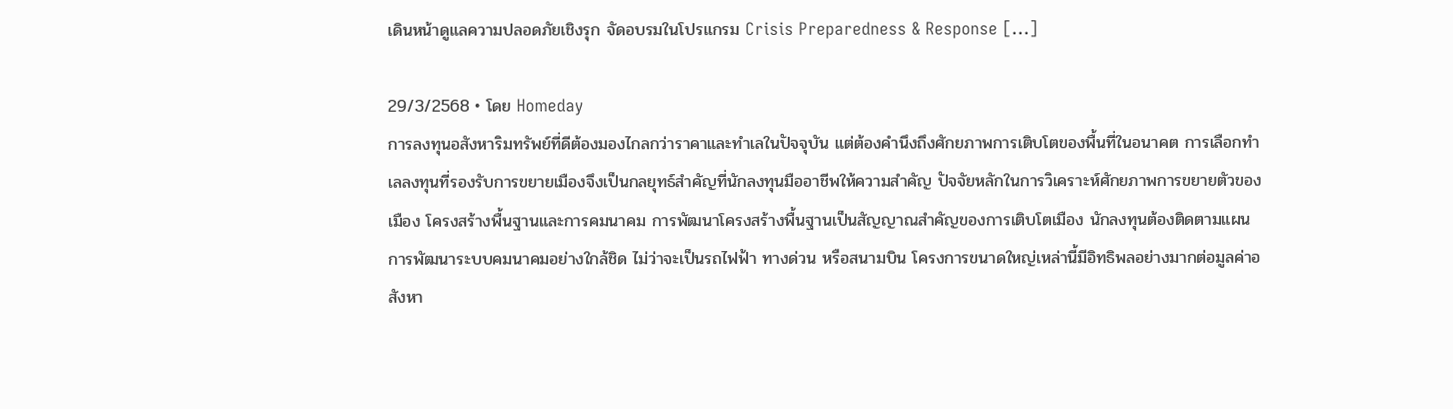เดินหน้าดูแลความปลอดภัยเชิงรุก จัดอบรมในโปรแกรม Crisis Preparedness & Response [...]

29/3/2568 • โดย Homeday
การลงทุนอสังหาริมทรัพย์ที่ดีต้องมองไกลกว่าราคาและทำเลในปัจจุบัน แต่ต้องคำนึงถึงศักยภาพการเติบโตของพื้นที่ในอนาคต การเลือกทำเลลงทุนที่รองรับการขยายเมืองจึงเป็นกลยุทธ์สำคัญที่นักลงทุนมืออาชีพให้ความสำคัญ ปัจจัยหลักในการวิเคราะห์ศักยภาพการขยายตัวของเมือง โครงสร้างพื้นฐานและการคมนาคม การพัฒนาโครงสร้างพื้นฐานเป็นสัญญาณสำคัญของการเติบโตเมือง นักลงทุนต้องติดตามแผนการพัฒนาระบบคมนาคมอย่างใกล้ชิด ไม่ว่าจะเป็นรถไฟฟ้า ทางด่วน หรือสนามบิน โครงการขนาดใหญ่เหล่านี้มีอิทธิพลอย่างมากต่อมูลค่าอสังหา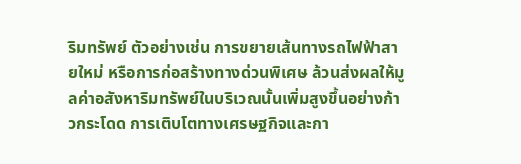ริมทรัพย์ ตัวอย่างเช่น การขยายเส้นทางรถไฟฟ้าสายใหม่ หรือการก่อสร้างทางด่วนพิเศษ ล้วนส่งผลให้มูลค่าอสังหาริมทรัพย์ในบริเวณนั้นเพิ่มสูงขึ้นอย่างก้าวกระโดด การเติบโตทางเศรษฐกิจและกา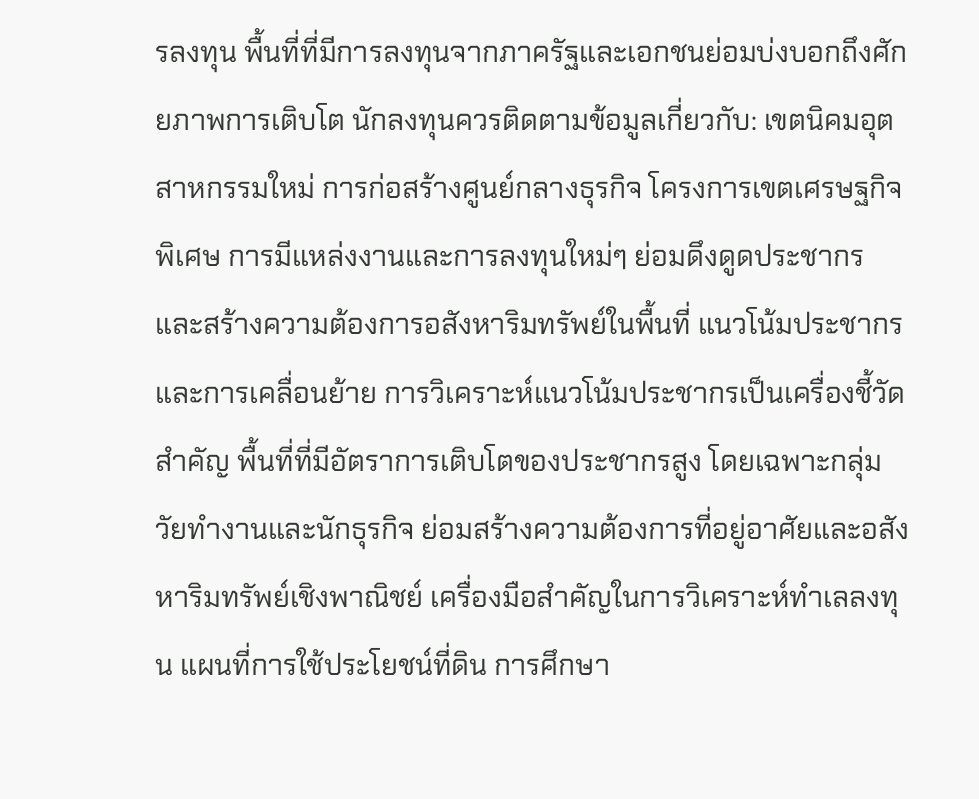รลงทุน พื้นที่ที่มีการลงทุนจากภาครัฐและเอกชนย่อมบ่งบอกถึงศักยภาพการเติบโต นักลงทุนควรติดตามข้อมูลเกี่ยวกับ: เขตนิคมอุตสาหกรรมใหม่ การก่อสร้างศูนย์กลางธุรกิจ โครงการเขตเศรษฐกิจพิเศษ การมีแหล่งงานและการลงทุนใหม่ๆ ย่อมดึงดูดประชากรและสร้างความต้องการอสังหาริมทรัพย์ในพื้นที่ แนวโน้มประชากรและการเคลื่อนย้าย การวิเคราะห์แนวโน้มประชากรเป็นเครื่องชี้วัดสำคัญ พื้นที่ที่มีอัตราการเติบโตของประชากรสูง โดยเฉพาะกลุ่มวัยทำงานและนักธุรกิจ ย่อมสร้างความต้องการที่อยู่อาศัยและอสังหาริมทรัพย์เชิงพาณิชย์ เครื่องมือสำคัญในการวิเคราะห์ทำเลลงทุน แผนที่การใช้ประโยชน์ที่ดิน การศึกษา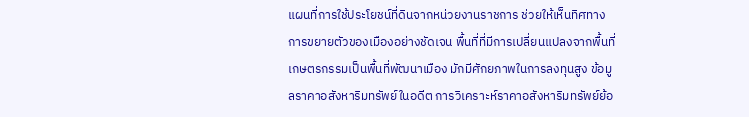แผนที่การใช้ประโยชน์ที่ดินจากหน่วยงานราชการ ช่วยให้เห็นทิศทางการขยายตัวของเมืองอย่างชัดเจน พื้นที่ที่มีการเปลี่ยนแปลงจากพื้นที่เกษตรกรรมเป็นพื้นที่พัฒนาเมือง มักมีศักยภาพในการลงทุนสูง ข้อมูลราคาอสังหาริมทรัพย์ในอดีต การวิเคราะห์ราคาอสังหาริมทรัพย์ย้อ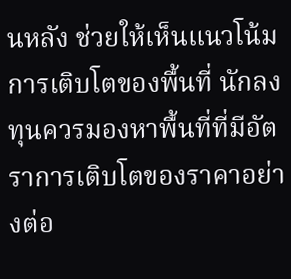นหลัง ช่วยให้เห็นแนวโน้มการเติบโตของพื้นที่ นักลงทุนควรมองหาพื้นที่ที่มีอัตราการเติบโตของราคาอย่างต่อ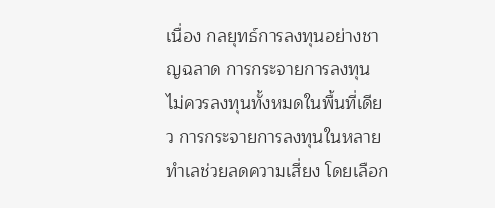เนื่อง กลยุทธ์การลงทุนอย่างชาญฉลาด การกระจายการลงทุน ไม่ควรลงทุนทั้งหมดในพื้นที่เดียว การกระจายการลงทุนในหลายทำเลช่วยลดความเสี่ยง โดยเลือก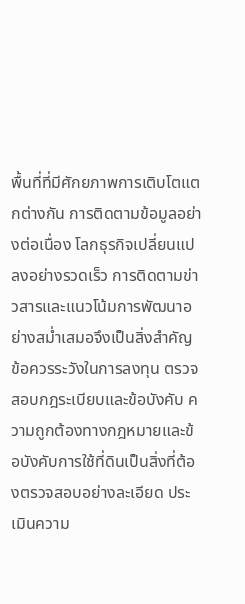พื้นที่ที่มีศักยภาพการเติบโตแตกต่างกัน การติดตามข้อมูลอย่างต่อเนื่อง โลกธุรกิจเปลี่ยนแปลงอย่างรวดเร็ว การติดตามข่าวสารและแนวโน้มการพัฒนาอย่างสม่ำเสมอจึงเป็นสิ่งสำคัญ ข้อควรระวังในการลงทุน ตรวจสอบกฎระเบียบและข้อบังคับ ความถูกต้องทางกฎหมายและข้อบังคับการใช้ที่ดินเป็นสิ่งที่ต้องตรวจสอบอย่างละเอียด ประเมินความ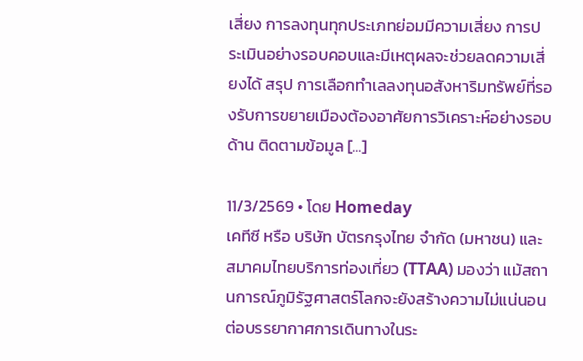เสี่ยง การลงทุนทุกประเภทย่อมมีความเสี่ยง การประเมินอย่างรอบคอบและมีเหตุผลจะช่วยลดความเสี่ยงได้ สรุป การเลือกทำเลลงทุนอสังหาริมทรัพย์ที่รองรับการขยายเมืองต้องอาศัยการวิเคราะห์อย่างรอบด้าน ติดตามข้อมูล [...]

11/3/2569 • โดย Homeday
เคทีซี หรือ บริษัท บัตรกรุงไทย จำกัด (มหาชน) และสมาคมไทยบริการท่องเที่ยว (TTAA) มองว่า แม้สถานการณ์ภูมิรัฐศาสตร์โลกจะยังสร้างความไม่แน่นอนต่อบรรยากาศการเดินทางในระ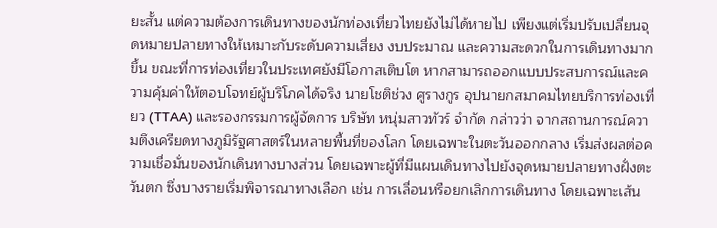ยะสั้น แต่ความต้องการเดินทางของนักท่องเที่ยวไทยยังไม่ได้หายไป เพียงแต่เริ่มปรับเปลี่ยนจุดหมายปลายทางให้เหมาะกับระดับความเสี่ยง งบประมาณ และความสะดวกในการเดินทางมากขึ้น ขณะที่การท่องเที่ยวในประเทศยังมีโอกาสเติบโต หากสามารถออกแบบประสบการณ์และความคุ้มค่าให้ตอบโจทย์ผู้บริโภคได้จริง นายโชติช่วง ศูรางกูร อุปนายกสมาคมไทยบริการท่องเที่ยว (TTAA) และรองกรรมการผู้จัดการ บริษัท หนุ่มสาวทัวร์ จำกัด กล่าวว่า จากสถานการณ์ความตึงเครียดทางภูมิรัฐศาสตร์ในหลายพื้นที่ของโลก โดยเฉพาะในตะวันออกกลาง เริ่มส่งผลต่อความเชื่อมั่นของนักเดินทางบางส่วน โดยเฉพาะผู้ที่มีแผนเดินทางไปยังจุดหมายปลายทางฝั่งตะวันตก ซึ่งบางรายเริ่มพิจารณาทางเลือก เช่น การเลื่อนหรือยกเลิกการเดินทาง โดยเฉพาะเส้น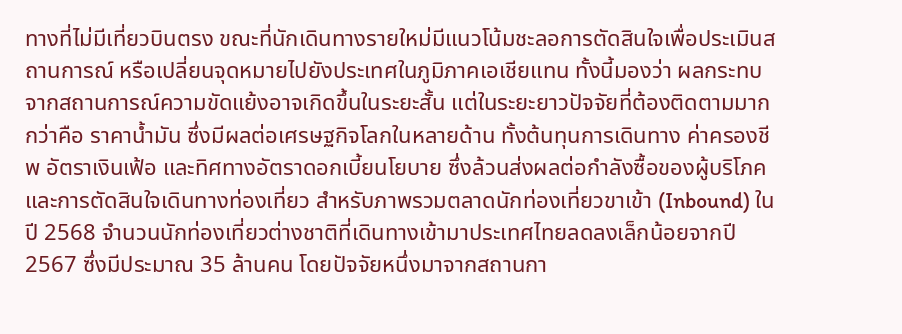ทางที่ไม่มีเที่ยวบินตรง ขณะที่นักเดินทางรายใหม่มีแนวโน้มชะลอการตัดสินใจเพื่อประเมินสถานการณ์ หรือเปลี่ยนจุดหมายไปยังประเทศในภูมิภาคเอเชียแทน ทั้งนี้มองว่า ผลกระทบจากสถานการณ์ความขัดแย้งอาจเกิดขึ้นในระยะสั้น แต่ในระยะยาวปัจจัยที่ต้องติดตามมากกว่าคือ ราคาน้ำมัน ซึ่งมีผลต่อเศรษฐกิจโลกในหลายด้าน ทั้งต้นทุนการเดินทาง ค่าครองชีพ อัตราเงินเฟ้อ และทิศทางอัตราดอกเบี้ยนโยบาย ซึ่งล้วนส่งผลต่อกำลังซื้อของผู้บริโภคและการตัดสินใจเดินทางท่องเที่ยว สำหรับภาพรวมตลาดนักท่องเที่ยวขาเข้า (Inbound) ในปี 2568 จำนวนนักท่องเที่ยวต่างชาติที่เดินทางเข้ามาประเทศไทยลดลงเล็กน้อยจากปี 2567 ซึ่งมีประมาณ 35 ล้านคน โดยปัจจัยหนึ่งมาจากสถานกา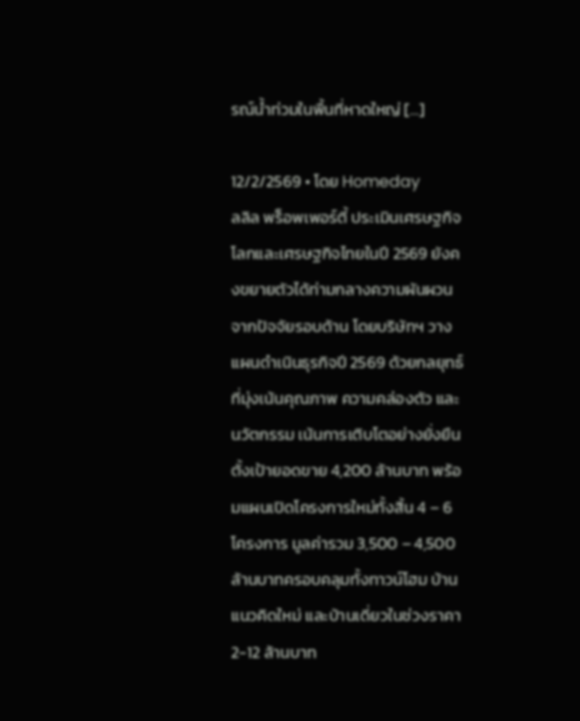รณ์น้ำท่วมในพื้นที่หาดใหญ่ [...]

12/2/2569 • โดย Homeday
ลลิล พร็อพเพอร์ตี้ ประเมินเศรษฐกิจโลกและเศรษฐกิจไทยในปี 2569 ยังคงขยายตัวได้ท่ามกลางความผันผวนจากปัจจัยรอบด้าน โดยบริษัทฯ วางแผนดำเนินธุรกิจปี 2569 ด้วยกลยุทธ์ที่มุ่งเน้นคุณภาพ ความคล่องตัว และนวัตกรรม เน้นการเติบโตอย่างยั่งยืน ตั้งเป้ายอดขาย 4,200 ล้านบาท พร้อมแผนเปิดโครงการใหม่ทั้งสิ้น 4 – 6 โครงการ มูลค่ารวม 3,500 – 4,500 ล้านบาทครอบคลุมทั้งทาวน์โฮม บ้านแนวคิดใหม่ และบ้านเดี่ยวในช่วงราคา 2-12 ล้านบาท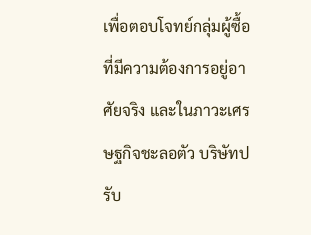เพื่อตอบโจทย์กลุ่มผู้ซื้อที่มีความต้องการอยู่อาศัยจริง และในภาวะเศรษฐกิจชะลอตัว บริษัทปรับ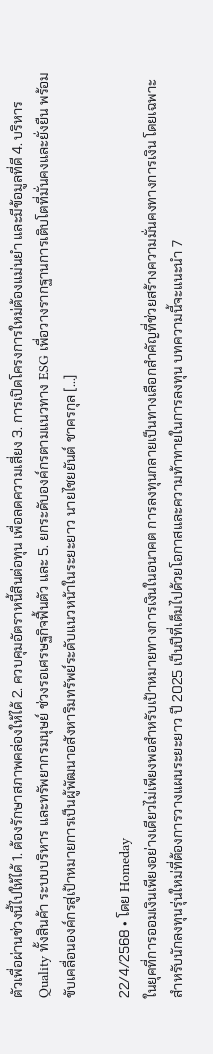ตัวเพื่อผ่านช่วงนี้ไปให้ได้ 1. ต้องรักษาสภาพคล่องให้ได้ 2. ควบคุมอัตราหนี้สินต่อทุน เพื่อลดความเสี่ยง 3. การเปิดโครงการใหม่ต้องแม่นยำ และมีข้อมูลที่ดี 4. บริหาร Quality ทั้งสินค้า ระบบบริหาร และทรัพยากรมนุษย์ ช่วงรอเศรษฐกิจฟื้นตัว และ 5. ยกระดับองค์กรตามแนวทาง ESG เพื่อวางรากฐานการเติบโตที่มั่นคงและยั่งยืน พร้อมขับเคลื่อนองค์กรสู่เป้าหมายการเป็นผู้พัฒนาอสังหาริมทรัพย์ระดับแนวหน้าในระยะยาว นายไชยยันต์ ชาครกุล [...]

22/4/2568 • โดย Homeday
ในยุคที่การออมเงินเพียงอย่างเดียวไม่เพียงพอสำหรับเป้าหมายทางการเงินในอนาคต การลงทุนกลายเป็นทางเลือกสำคัญที่ช่วยสร้างความมั่นคงทางการเงิน โดยเฉพาะสำหรับนักลงทุนรุ่นใหม่ที่ต้องการวางแผนระยะยาว ปี 2025 เป็นปีที่เต็มไปด้วยโอกาสและความท้าทายในการลงทุน บทความนี้จะแนะนำ 7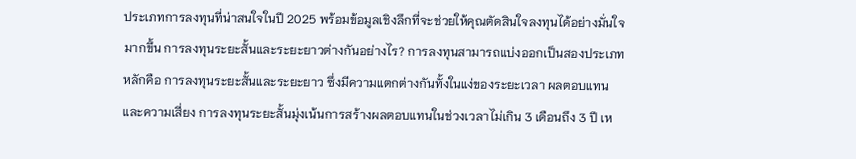ประเภทการลงทุนที่น่าสนใจในปี 2025 พร้อมข้อมูลเชิงลึกที่จะช่วยให้คุณตัดสินใจลงทุนได้อย่างมั่นใจมากขึ้น การลงทุนระยะสั้นและระยะยาวต่างกันอย่างไร? การลงทุนสามารถแบ่งออกเป็นสองประเภทหลักคือ การลงทุนระยะสั้นและระยะยาว ซึ่งมีความแตกต่างกันทั้งในแง่ของระยะเวลา ผลตอบแทน และความเสี่ยง การลงทุนระยะสั้นมุ่งเน้นการสร้างผลตอบแทนในช่วงเวลาไม่เกิน 3 เดือนถึง 3 ปี เห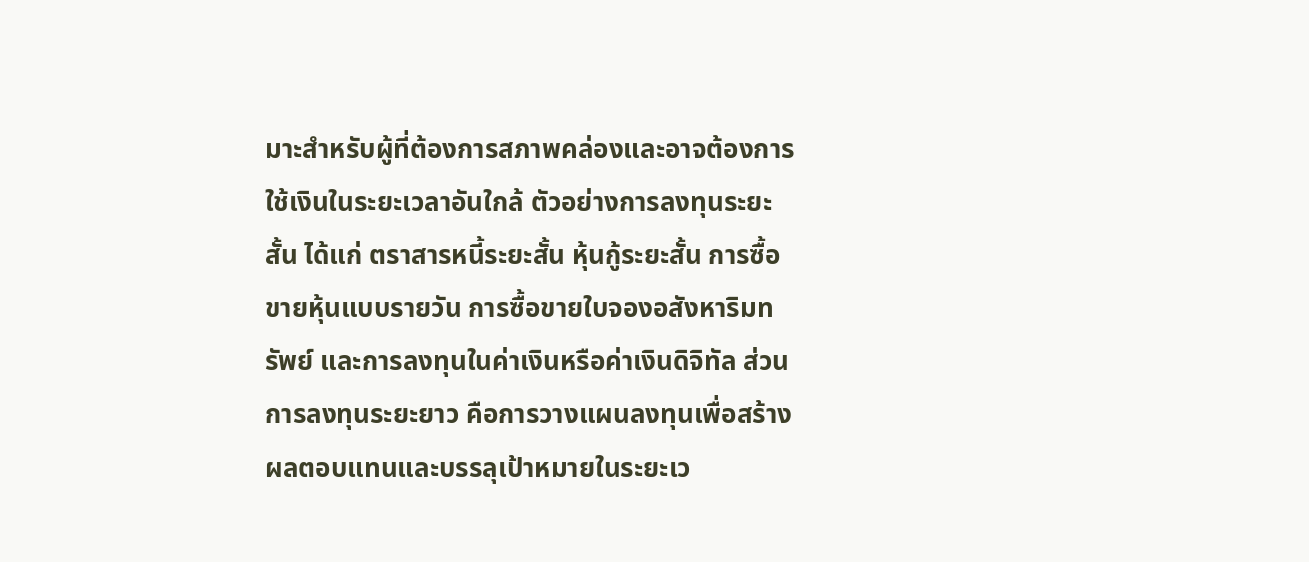มาะสำหรับผู้ที่ต้องการสภาพคล่องและอาจต้องการใช้เงินในระยะเวลาอันใกล้ ตัวอย่างการลงทุนระยะสั้น ได้แก่ ตราสารหนี้ระยะสั้น หุ้นกู้ระยะสั้น การซื้อขายหุ้นแบบรายวัน การซื้อขายใบจองอสังหาริมทรัพย์ และการลงทุนในค่าเงินหรือค่าเงินดิจิทัล ส่วนการลงทุนระยะยาว คือการวางแผนลงทุนเพื่อสร้างผลตอบแทนและบรรลุเป้าหมายในระยะเว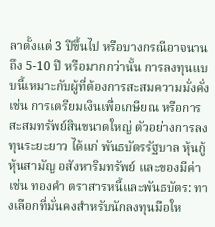ลาตั้งแต่ 3 ปีขึ้นไป หรือบางกรณีอาจนานถึง 5-10 ปี หรือมากกว่านั้น การลงทุนแบบนี้เหมาะกับผู้ที่ต้องการสะสมความมั่งคั่ง เช่น การเตรียมเงินเพื่อเกษียณ หรือการสะสมทรัพย์สินขนาดใหญ่ ตัวอย่างการลงทุนระยะยาว ได้แก่ พันธบัตรรัฐบาล หุ้นกู้ หุ้นสามัญ อสังหาริมทรัพย์ และของมีค่า เช่น ทองคำ ตราสารหนี้และพันธบัตร: ทางเลือกที่มั่นคงสำหรับนักลงทุนมือให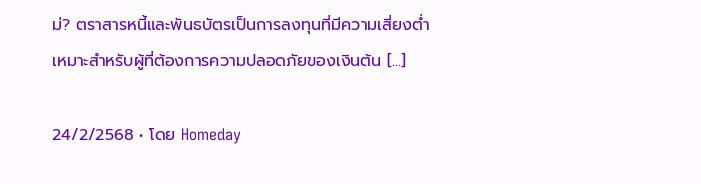ม่? ตราสารหนี้และพันธบัตรเป็นการลงทุนที่มีความเสี่ยงต่ำ เหมาะสำหรับผู้ที่ต้องการความปลอดภัยของเงินต้น [...]

24/2/2568 • โดย Homeday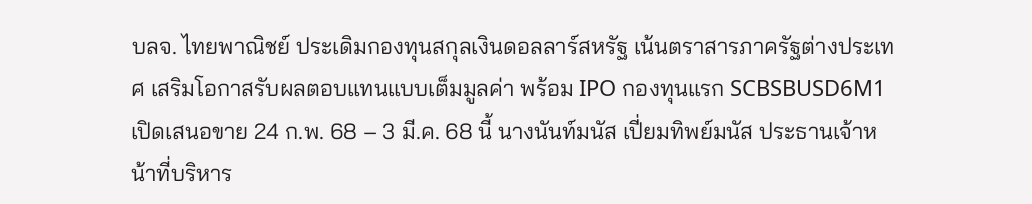บลจ. ไทยพาณิชย์ ประเดิมกองทุนสกุลเงินดอลลาร์สหรัฐ เน้นตราสารภาครัฐต่างประเทศ เสริมโอกาสรับผลตอบแทนแบบเต็มมูลค่า พร้อม IPO กองทุนแรก SCBSBUSD6M1 เปิดเสนอขาย 24 ก.พ. 68 – 3 มี.ค. 68 นี้ นางนันท์มนัส เปี่ยมทิพย์มนัส ประธานเจ้าหน้าที่บริหาร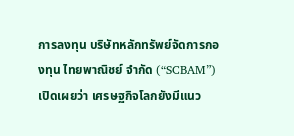การลงทุน บริษัทหลักทรัพย์จัดการกองทุน ไทยพาณิชย์ จำกัด (“SCBAM”) เปิดเผยว่า เศรษฐกิจโลกยังมีแนว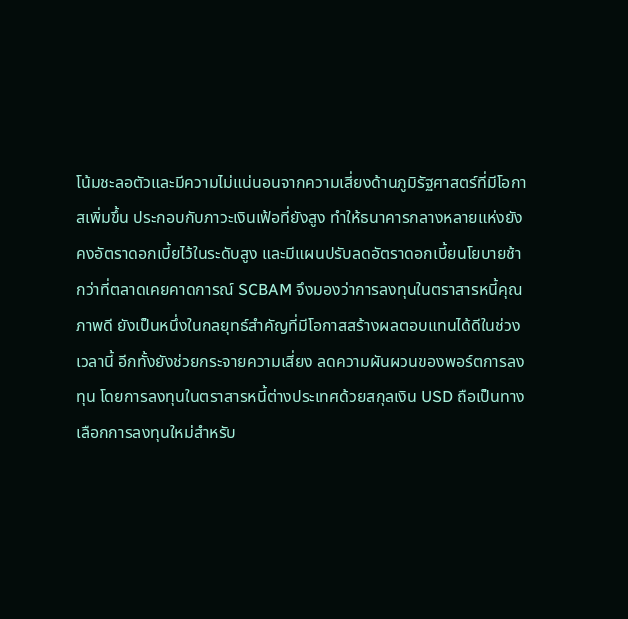โน้มชะลอตัวและมีความไม่แน่นอนจากความเสี่ยงด้านภูมิรัฐศาสตร์ที่มีโอกาสเพิ่มขึ้น ประกอบกับภาวะเงินเฟ้อที่ยังสูง ทำให้ธนาคารกลางหลายแห่งยังคงอัตราดอกเบี้ยไว้ในระดับสูง และมีแผนปรับลดอัตราดอกเบี้ยนโยบายช้ากว่าที่ตลาดเคยคาดการณ์ SCBAM จึงมองว่าการลงทุนในตราสารหนี้คุณภาพดี ยังเป็นหนึ่งในกลยุทธ์สำคัญที่มีโอกาสสร้างผลตอบแทนได้ดีในช่วงเวลานี้ อีกทั้งยังช่วยกระจายความเสี่ยง ลดความผันผวนของพอร์ตการลงทุน โดยการลงทุนในตราสารหนี้ต่างประเทศด้วยสกุลเงิน USD ถือเป็นทางเลือกการลงทุนใหม่สำหรับ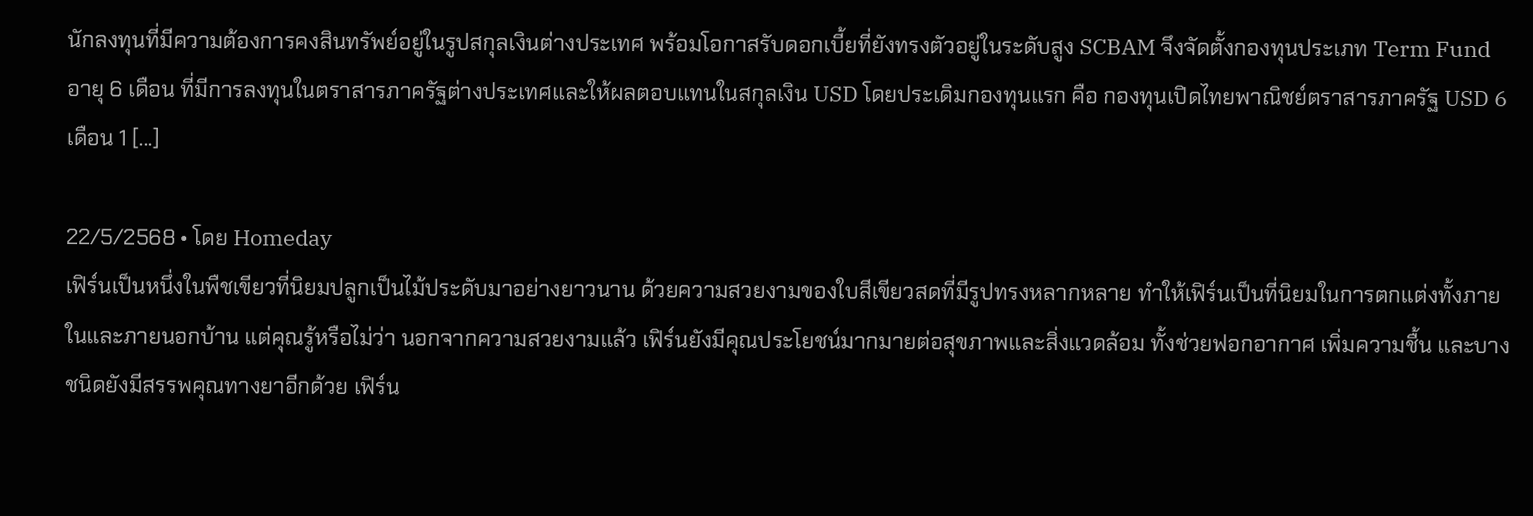นักลงทุนที่มีความต้องการคงสินทรัพย์อยู่ในรูปสกุลเงินต่างประเทศ พร้อมโอกาสรับดอกเบี้ยที่ยังทรงตัวอยู่ในระดับสูง SCBAM จึงจัดตั้งกองทุนประเภท Term Fund อายุ 6 เดือน ที่มีการลงทุนในตราสารภาครัฐต่างประเทศและให้ผลตอบแทนในสกุลเงิน USD โดยประเดิมกองทุนแรก คือ กองทุนเปิดไทยพาณิชย์ตราสารภาครัฐ USD 6 เดือน 1 [...]

22/5/2568 • โดย Homeday
เฟิร์นเป็นหนึ่งในพืชเขียวที่นิยมปลูกเป็นไม้ประดับมาอย่างยาวนาน ด้วยความสวยงามของใบสีเขียวสดที่มีรูปทรงหลากหลาย ทำให้เฟิร์นเป็นที่นิยมในการตกแต่งทั้งภายในและภายนอกบ้าน แต่คุณรู้หรือไม่ว่า นอกจากความสวยงามแล้ว เฟิร์นยังมีคุณประโยชน์มากมายต่อสุขภาพและสิ่งแวดล้อม ทั้งช่วยฟอกอากาศ เพิ่มความชื้น และบางชนิดยังมีสรรพคุณทางยาอีกด้วย เฟิร์น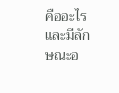คืออะไร และมีลักษณะอ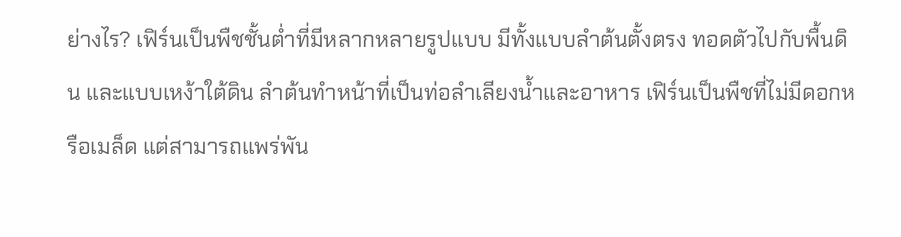ย่างไร? เฟิร์นเป็นพืชชั้นต่ำที่มีหลากหลายรูปแบบ มีทั้งแบบลำต้นตั้งตรง ทอดตัวไปกับพื้นดิน และแบบเหง้าใต้ดิน ลำต้นทำหน้าที่เป็นท่อลำเลียงน้ำและอาหาร เฟิร์นเป็นพืชที่ไม่มีดอกหรือเมล็ด แต่สามารถแพร่พัน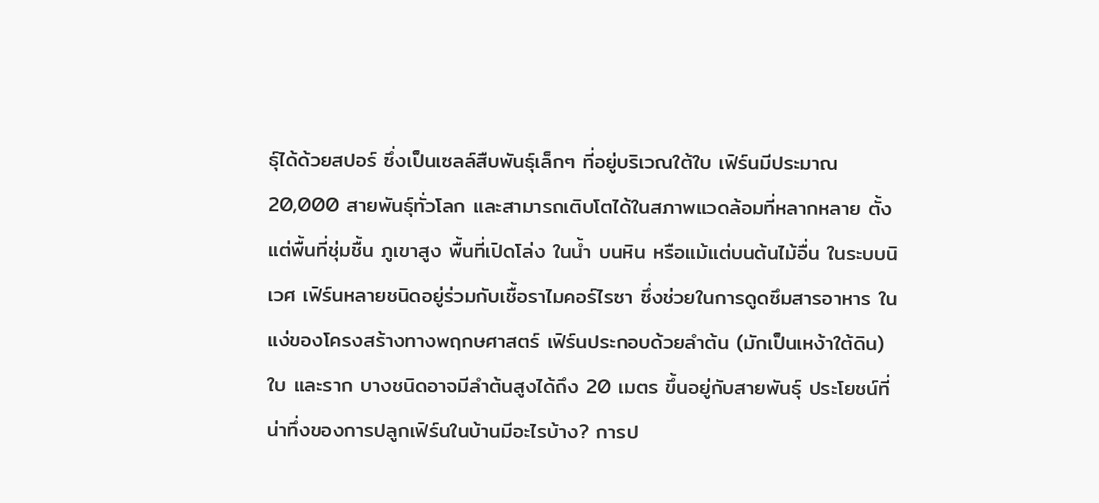ธุ์ได้ด้วยสปอร์ ซึ่งเป็นเซลล์สืบพันธุ์เล็กๆ ที่อยู่บริเวณใต้ใบ เฟิร์นมีประมาณ 20,000 สายพันธุ์ทั่วโลก และสามารถเติบโตได้ในสภาพแวดล้อมที่หลากหลาย ตั้งแต่พื้นที่ชุ่มชื้น ภูเขาสูง พื้นที่เปิดโล่ง ในน้ำ บนหิน หรือแม้แต่บนต้นไม้อื่น ในระบบนิเวศ เฟิร์นหลายชนิดอยู่ร่วมกับเชื้อราไมคอร์ไรซา ซึ่งช่วยในการดูดซึมสารอาหาร ในแง่ของโครงสร้างทางพฤกษศาสตร์ เฟิร์นประกอบด้วยลำต้น (มักเป็นเหง้าใต้ดิน) ใบ และราก บางชนิดอาจมีลำต้นสูงได้ถึง 20 เมตร ขึ้นอยู่กับสายพันธุ์ ประโยชน์ที่น่าทึ่งของการปลูกเฟิร์นในบ้านมีอะไรบ้าง? การป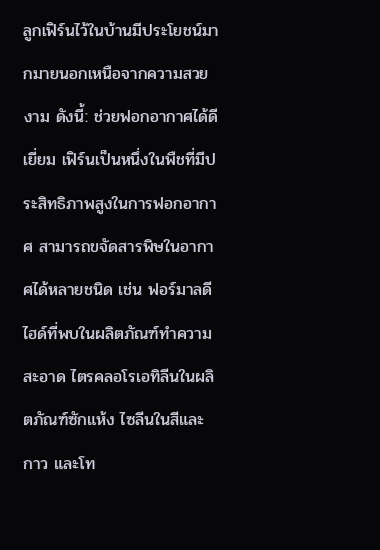ลูกเฟิร์นไว้ในบ้านมีประโยชน์มากมายนอกเหนือจากความสวยงาม ดังนี้: ช่วยฟอกอากาศได้ดีเยี่ยม เฟิร์นเป็นหนึ่งในพืชที่มีประสิทธิภาพสูงในการฟอกอากาศ สามารถขจัดสารพิษในอากาศได้หลายชนิด เช่น ฟอร์มาลดีไฮด์ที่พบในผลิตภัณฑ์ทำความสะอาด ไตรคลอโรเอทิลีนในผลิตภัณฑ์ซักแห้ง ไซลีนในสีและกาว และโท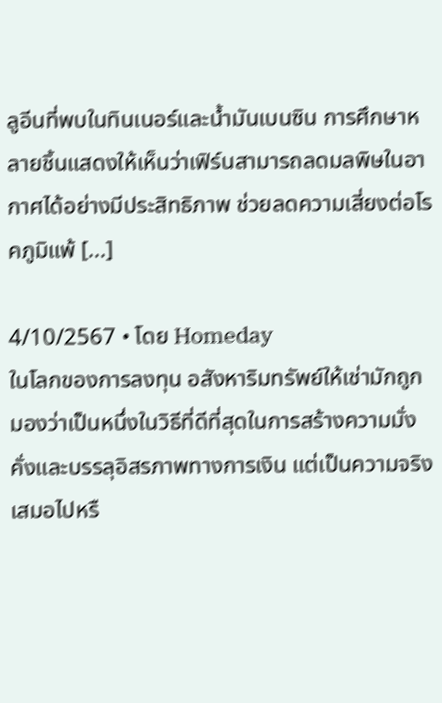ลูอีนที่พบในทินเนอร์และน้ำมันเบนซิน การศึกษาหลายชิ้นแสดงให้เห็นว่าเฟิร์นสามารถลดมลพิษในอากาศได้อย่างมีประสิทธิภาพ ช่วยลดความเสี่ยงต่อโรคภูมิแพ้ [...]

4/10/2567 • โดย Homeday
ในโลกของการลงทุน อสังหาริมทรัพย์ให้เช่ามักถูกมองว่าเป็นหนึ่งในวิธีที่ดีที่สุดในการสร้างความมั่งคั่งและบรรลุอิสรภาพทางการเงิน แต่เป็นความจริงเสมอไปหรื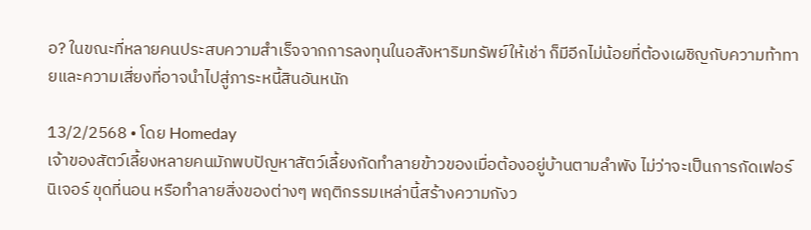อ? ในขณะที่หลายคนประสบความสำเร็จจากการลงทุนในอสังหาริมทรัพย์ให้เช่า ก็มีอีกไม่น้อยที่ต้องเผชิญกับความท้าทายและความเสี่ยงที่อาจนำไปสู่ภาระหนี้สินอันหนัก

13/2/2568 • โดย Homeday
เจ้าของสัตว์เลี้ยงหลายคนมักพบปัญหาสัตว์เลี้ยงกัดทำลายข้าวของเมื่อต้องอยู่บ้านตามลำพัง ไม่ว่าจะเป็นการกัดเฟอร์นิเจอร์ ขุดที่นอน หรือทำลายสิ่งของต่างๆ พฤติกรรมเหล่านี้สร้างความกังว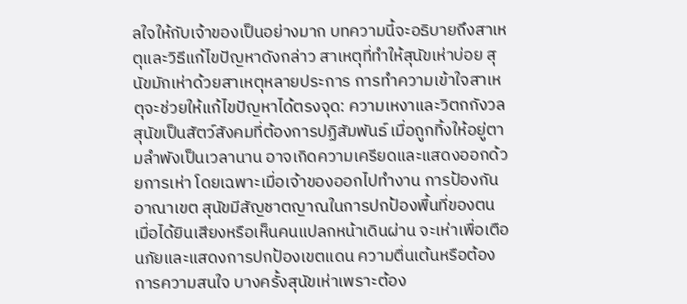ลใจให้กับเจ้าของเป็นอย่างมาก บทความนี้จะอธิบายถึงสาเหตุและวิธีแก้ไขปัญหาดังกล่าว สาเหตุที่ทำให้สุนัขเห่าบ่อย สุนัขมักเห่าด้วยสาเหตุหลายประการ การทำความเข้าใจสาเหตุจะช่วยให้แก้ไขปัญหาได้ตรงจุด: ความเหงาและวิตกกังวล สุนัขเป็นสัตว์สังคมที่ต้องการปฏิสัมพันธ์ เมื่อถูกทิ้งให้อยู่ตามลำพังเป็นเวลานาน อาจเกิดความเครียดและแสดงออกด้วยการเห่า โดยเฉพาะเมื่อเจ้าของออกไปทำงาน การป้องกันอาณาเขต สุนัขมีสัญชาตญาณในการปกป้องพื้นที่ของตน เมื่อได้ยินเสียงหรือเห็นคนแปลกหน้าเดินผ่าน จะเห่าเพื่อเตือนภัยและแสดงการปกป้องเขตแดน ความตื่นเต้นหรือต้องการความสนใจ บางครั้งสุนัขเห่าเพราะต้อง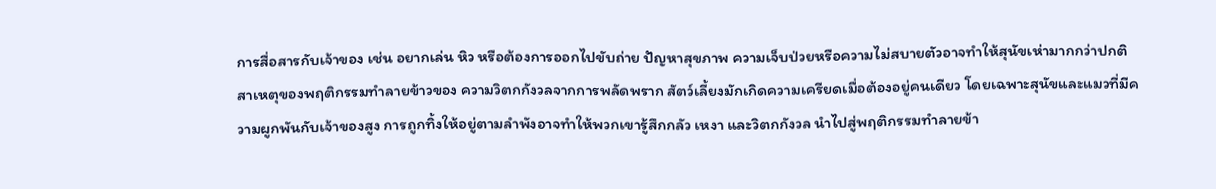การสื่อสารกับเจ้าของ เช่น อยากเล่น หิว หรือต้องการออกไปขับถ่าย ปัญหาสุขภาพ ความเจ็บป่วยหรือความไม่สบายตัวอาจทำให้สุนัขเห่ามากกว่าปกติ สาเหตุของพฤติกรรมทำลายข้าวของ ความวิตกกังวลจากการพลัดพราก สัตว์เลี้ยงมักเกิดความเครียดเมื่อต้องอยู่คนเดียว โดยเฉพาะสุนัขและแมวที่มีความผูกพันกับเจ้าของสูง การถูกทิ้งให้อยู่ตามลำพังอาจทำให้พวกเขารู้สึกกลัว เหงา และวิตกกังวล นำไปสู่พฤติกรรมทำลายข้า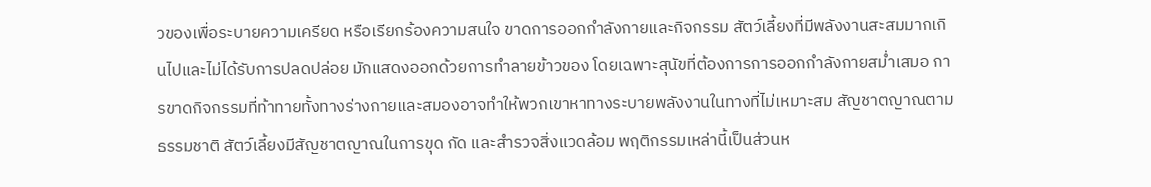วของเพื่อระบายความเครียด หรือเรียกร้องความสนใจ ขาดการออกกำลังกายและกิจกรรม สัตว์เลี้ยงที่มีพลังงานสะสมมากเกินไปและไม่ได้รับการปลดปล่อย มักแสดงออกด้วยการทำลายข้าวของ โดยเฉพาะสุนัขที่ต้องการการออกกำลังกายสม่ำเสมอ การขาดกิจกรรมที่ท้าทายทั้งทางร่างกายและสมองอาจทำให้พวกเขาหาทางระบายพลังงานในทางที่ไม่เหมาะสม สัญชาตญาณตามธรรมชาติ สัตว์เลี้ยงมีสัญชาตญาณในการขุด กัด และสำรวจสิ่งแวดล้อม พฤติกรรมเหล่านี้เป็นส่วนห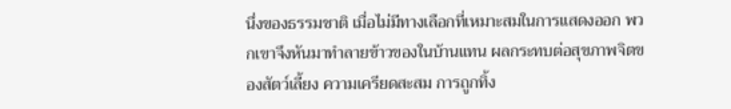นึ่งของธรรมชาติ เมื่อไม่มีทางเลือกที่เหมาะสมในการแสดงออก พวกเขาจึงหันมาทำลายข้าวของในบ้านแทน ผลกระทบต่อสุขภาพจิตของสัตว์เลี้ยง ความเครียดสะสม การถูกทิ้ง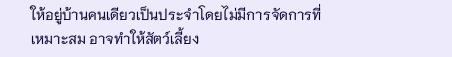ให้อยู่บ้านคนเดียวเป็นประจำโดยไม่มีการจัดการที่เหมาะสม อาจทำให้สัตว์เลี้ยง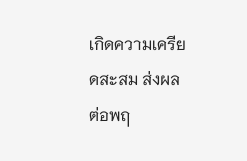เกิดความเครียดสะสม ส่งผลต่อพฤ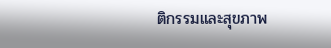ติกรรมและสุขภาพ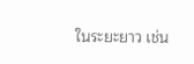ในระยะยาว เช่น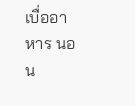เบื่ออาหาร นอน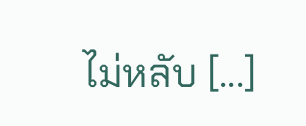ไม่หลับ [...]